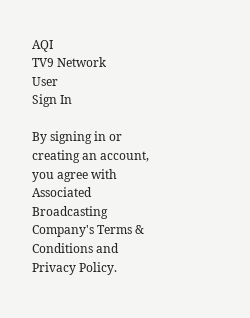AQI
TV9 Network
User
Sign In

By signing in or creating an account, you agree with Associated Broadcasting Company's Terms & Conditions and Privacy Policy.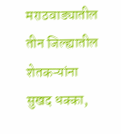मराठवाड्यातील तीन जिल्ह्यातील शेतकऱ्यांना सुखद धक्का,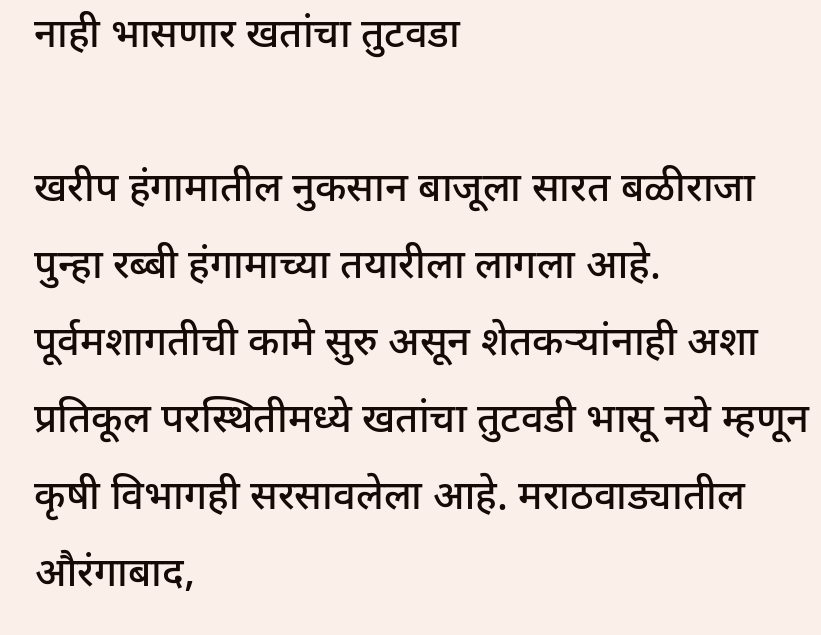नाही भासणार खतांचा तुटवडा

खरीप हंगामातील नुकसान बाजूला सारत बळीराजा पुन्हा रब्बी हंगामाच्या तयारीला लागला आहे. पूर्वमशागतीची कामे सुरु असून शेतकऱ्यांनाही अशा प्रतिकूल परस्थितीमध्ये खतांचा तुटवडी भासू नये म्हणून कृषी विभागही सरसावलेला आहे. मराठवाड्यातील औरंगाबाद,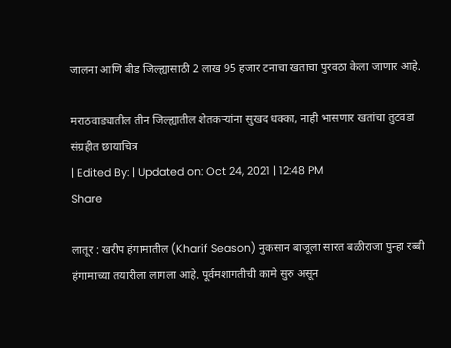जालना आणि बीड जिल्ह्यासाठी 2 लाख 95 हजार टनाचा खताचा पुरवठा केला जाणार आहे.

मराठवाड्यातील तीन जिल्ह्यातील शेतकऱ्यांना सुखद धक्का, नाही भासणार खतांचा तुटवडा
संग्रहीत छायाचित्र
| Edited By: | Updated on: Oct 24, 2021 | 12:48 PM
Share

लातूर : खरीप हंगामातील (Kharif Season) नुकसान बाजूला सारत बळीराजा पुन्हा रब्बी हंगामाच्या तयारीला लागला आहे. पूर्वमशागतीची कामे सुरु असून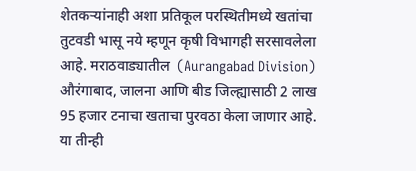शेतकऱ्यांनाही अशा प्रतिकूल परस्थितीमध्ये खतांचा तुटवडी भासू नये म्हणून कृषी विभागही सरसावलेला आहे. मराठवाड्यातील  (Aurangabad Division) औरंगाबाद, जालना आणि बीड जिल्ह्यासाठी 2 लाख 95 हजार टनाचा खताचा पुरवठा केला जाणार आहे. या तीन्ही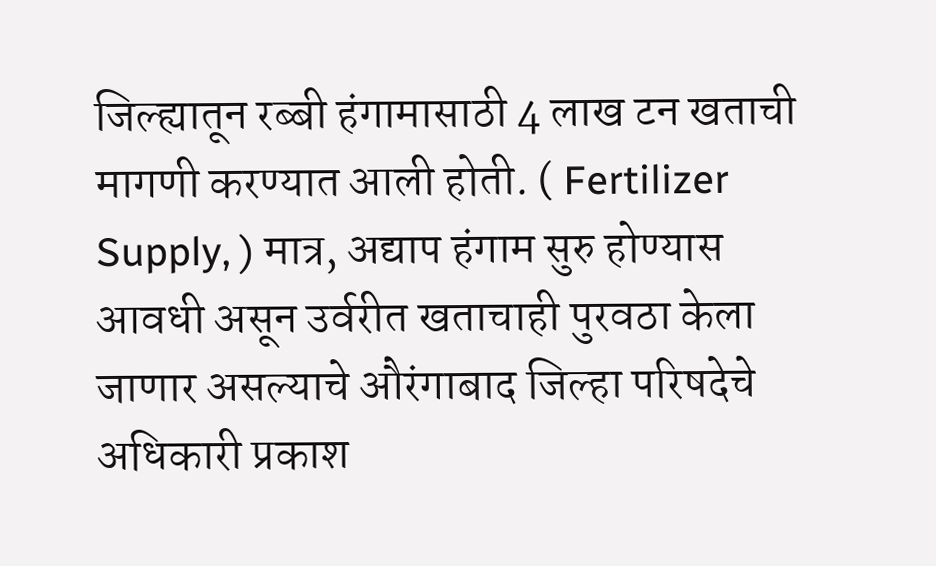जिल्ह्यातून रब्बी हंगामासाठी 4 लाख टन खताची मागणी करण्यात आली होती. ( Fertilizer Supply, ) मात्र, अद्याप हंगाम सुरु होण्यास आवधी असून उर्वरीत खताचाही पुरवठा केला जाणार असल्याचे औरंगाबाद जिल्हा परिषदेचे अधिकारी प्रकाश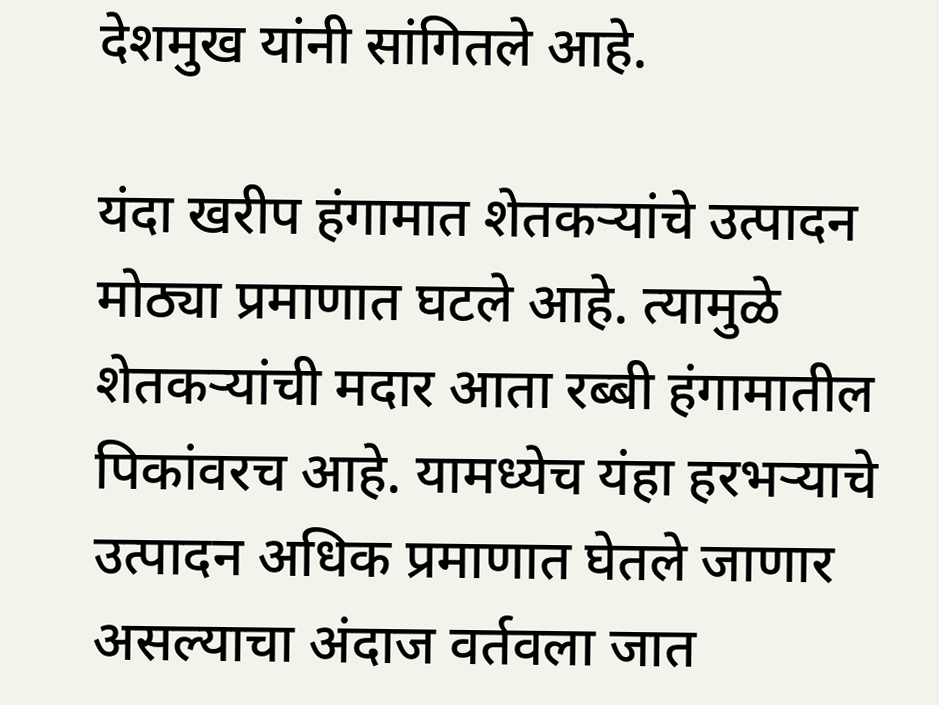देशमुख यांनी सांगितले आहे.

यंदा खरीप हंगामात शेतकऱ्यांचे उत्पादन मोठ्या प्रमाणात घटले आहे. त्यामुळे शेतकऱ्यांची मदार आता रब्बी हंगामातील पिकांवरच आहे. यामध्येच यंहा हरभऱ्याचे उत्पादन अधिक प्रमाणात घेतले जाणार असल्याचा अंदाज वर्तवला जात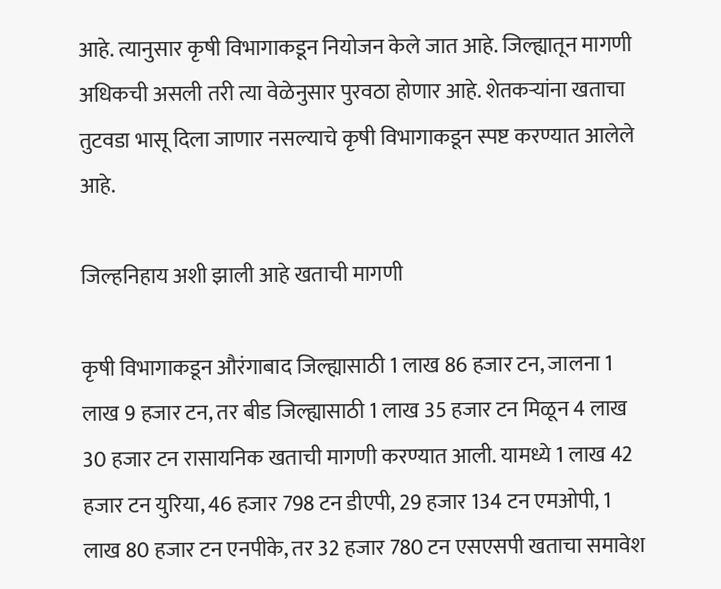आहे. त्यानुसार कृषी विभागाकडून नियोजन केले जात आहे. जिल्ह्यातून मागणी अधिकची असली तरी त्या वेळेनुसार पुरवठा होणार आहे. शेतकऱ्यांना खताचा तुटवडा भासू दिला जाणार नसल्याचे कृषी विभागाकडून स्पष्ट करण्यात आलेले आहे.

जिल्हनिहाय अशी झाली आहे खताची मागणी

कृषी विभागाकडून औरंगाबाद जिल्ह्यासाठी 1 लाख 86 हजार टन, जालना 1 लाख 9 हजार टन, तर बीड जिल्ह्यासाठी 1 लाख 35 हजार टन मिळून 4 लाख 30 हजार टन रासायनिक खताची मागणी करण्यात आली. यामध्ये 1 लाख 42 हजार टन युरिया, 46 हजार 798 टन डीएपी, 29 हजार 134 टन एमओपी, 1 लाख 80 हजार टन एनपीके, तर 32 हजार 780 टन एसएसपी खताचा समावेश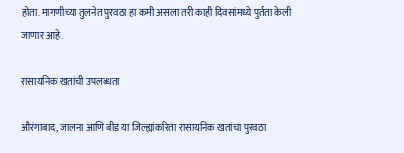होता. मागणीच्या तुलनेत पुरवठा हा कमी असला तरी काही दिवसांमध्ये पुर्तता केली जाणार आहे.

रासायनिक खतांची उपलब्धता

औरंगाबाद, जालना आणि बीड या जिल्ह्यांकरिता रासायनिक खतांचा पुरवठा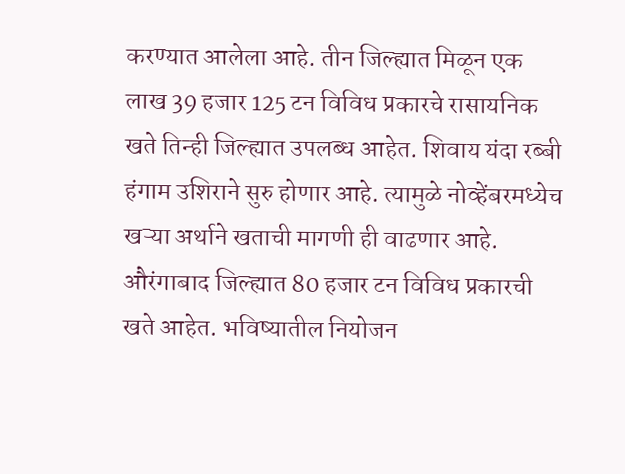करण्यात आलेला आहे. तीन जिल्ह्यात मिळून एक लाख 39 हजार 125 टन विविध प्रकारचे रासायनिक खते तिन्ही जिल्ह्यात उपलब्ध आहेत. शिवाय यंदा रब्बी हंगाम उशिराने सुरु होणार आहे. त्यामुळे नोव्हेंबरमध्येच खऱ्या अर्थाने खताची मागणी ही वाढणार आहे. औरंगाबाद जिल्ह्यात 80 हजार टन विविध प्रकारची खते आहेत. भविष्यातील नियोजन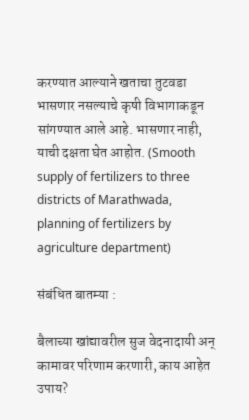करण्यात आल्याने खताचा तुटवडा भासणार नसल्याचे कृषी विभागाकडून सांगण्यात आले आहे. भासणार नाही, याची दक्षता घेत आहोत. (Smooth supply of fertilizers to three districts of Marathwada, planning of fertilizers by agriculture department)

संबंधित बातम्या :

बैलाच्या खांद्यावरील सुज वेदनादायी अन् कामावर परिणाम करणारी, काय आहेत उपाय?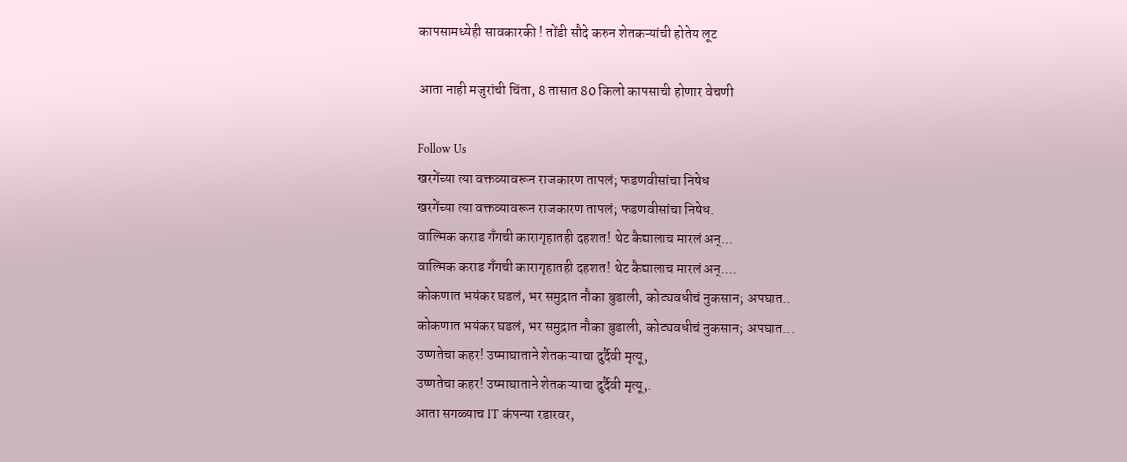कापसामध्येही सावकारकी ! तोंडी सौदे करुन शेतकऱ्यांची होतेय लूट

आता नाही मजुरांची चिंता, 8 तासात 80 किलो कापसाची होणार वेचणी

Follow Us
खरगेंच्या त्या वक्तव्यावरून राजकारण तापलं; फडणवीसांचा निषेध
खरगेंच्या त्या वक्तव्यावरून राजकारण तापलं; फडणवीसांचा निषेध.
वाल्मिक कराड गँगची कारागृहातही दहशत! थेट कैद्यालाच मारलं अन्...
वाल्मिक कराड गँगची कारागृहातही दहशत! थेट कैद्यालाच मारलं अन्....
कोकणात भयंकर घडलं, भर समुद्रात नौका बुडाली, कोट्यवधीचं नुकसान; अपघात..
कोकणात भयंकर घडलं, भर समुद्रात नौका बुडाली, कोट्यवधीचं नुकसान; अपघात...
उष्णतेचा कहर! उष्माघाताने शेतकऱ्याचा दुर्दैवी मृत्यू,
उष्णतेचा कहर! उष्माघाताने शेतकऱ्याचा दुर्दैवी मृत्यू,.
आता सगळ्याच IT कंपन्या रडारवर,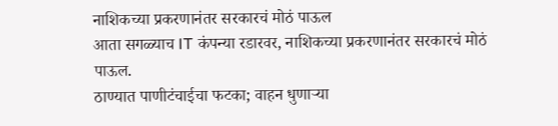नाशिकच्या प्रकरणानंतर सरकारचं मोठं पाऊल
आता सगळ्याच IT कंपन्या रडारवर, नाशिकच्या प्रकरणानंतर सरकारचं मोठं पाऊल.
ठाण्यात पाणीटंचाईचा फटका; वाहन धुणाऱ्या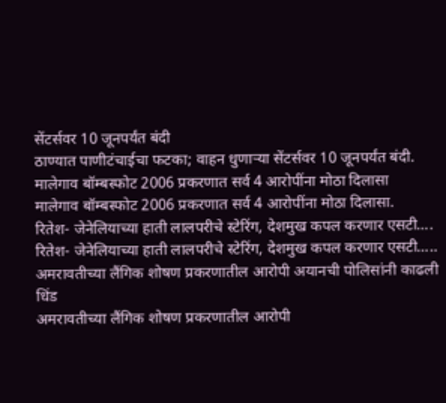सेंटर्सवर 10 जूनपर्यंत बंदी
ठाण्यात पाणीटंचाईचा फटका; वाहन धुणाऱ्या सेंटर्सवर 10 जूनपर्यंत बंदी.
मालेगाव बॉम्बस्फोट 2006 प्रकरणात सर्व 4 आरोपींना मोठा दिलासा
मालेगाव बॉम्बस्फोट 2006 प्रकरणात सर्व 4 आरोपींना मोठा दिलासा.
रितेश- जेनेलियाच्या हाती लालपरीचे स्टेरिंग, देशमुख कपल करणार एसटी....
रितेश- जेनेलियाच्या हाती लालपरीचे स्टेरिंग, देशमुख कपल करणार एसटी.....
अमरावतीच्या लैंगिक शोषण प्रकरणातील आरोपी अयानची पोलिसांनी काढली धिंड
अमरावतीच्या लैंगिक शोषण प्रकरणातील आरोपी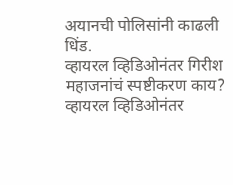अयानची पोलिसांनी काढली धिंड.
व्हायरल व्हिडिओनंतर गिरीश महाजनांचं स्पष्टीकरण काय?
व्हायरल व्हिडिओनंतर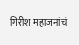गिरीश महाजनांचं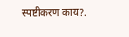स्पष्टीकरण काय?.